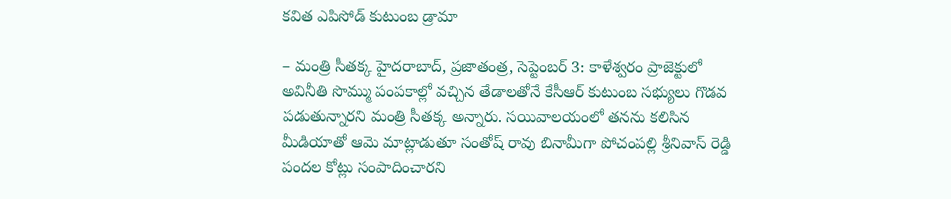కవిత ఎపిసోడ్ కుటుంబ డ్రామా

– మంత్రి సీతక్క హైదరాబాద్, ప్రజాతంత్ర, సెప్టెంబర్ 3: కాళేశ్వరం ప్రాజెక్టులో అవినీతి సొమ్ము పంపకాల్లో వచ్చిన తేడాలతోనే కేసీఆర్ కుటుంబ సభ్యులు గొడవ పడుతున్నారని మంత్రి సీతక్క అన్నారు. సయివాలయంలో తనను కలిసిన మీడియాతో ఆమె మాట్లాడుతూ సంతోష్ రావు బినామీగా పోచంపల్లి శ్రీనివాస్ రెడ్డి పందల కోట్లు సంపాదించారని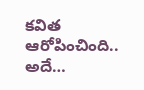కవిత ఆరోపించింది.. అదే…